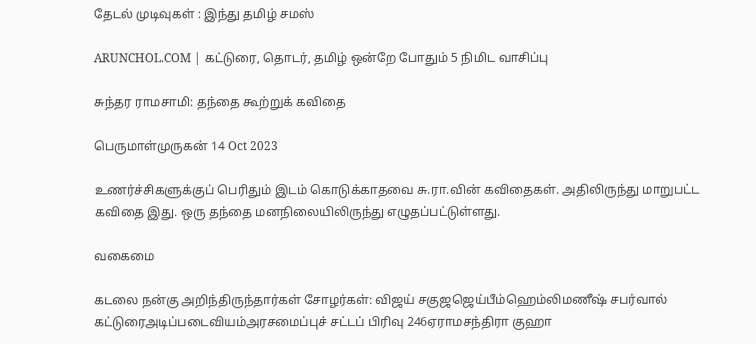தேடல் முடிவுகள் : இந்து தமிழ் சமஸ்

ARUNCHOL.COM | கட்டுரை, தொடர், தமிழ் ஒன்றே போதும் 5 நிமிட வாசிப்பு

சுந்தர ராமசாமி: தந்தை கூற்றுக் கவிதை

பெருமாள்முருகன் 14 Oct 2023

உணர்ச்சிகளுக்குப் பெரிதும் இடம் கொடுக்காதவை சு.ரா.வின் கவிதைகள். அதிலிருந்து மாறுபட்ட கவிதை இது. ஒரு தந்தை மனநிலையிலிருந்து எழுதப்பட்டுள்ளது.

வகைமை

கடலை நன்கு அறிந்திருந்தார்கள் சோழர்கள்: விஜய் சகுஜஜெய்பீம்ஹெம்லிமணீஷ் சபர்வால் கட்டுரைஅடிப்படைவியம்அரசமைப்புச் சட்டப் பிரிவு 246ஏராமசந்திரா குஹா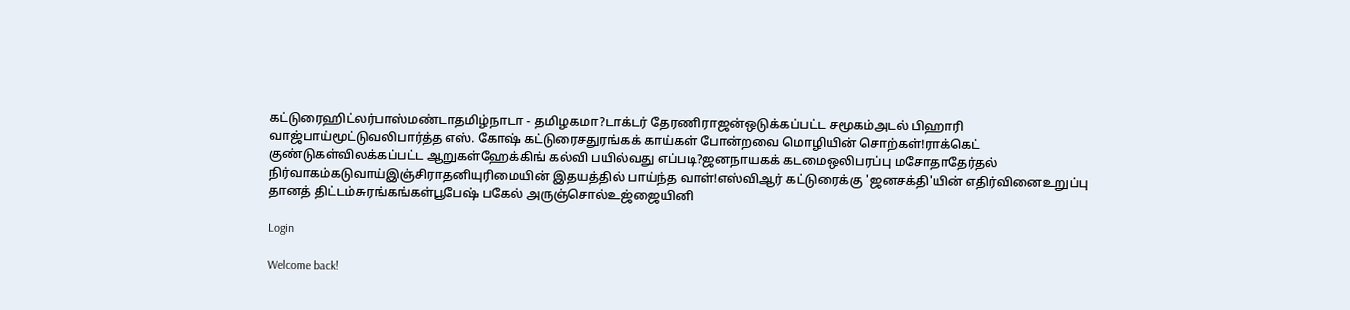கட்டுரைஹிட்லர்பாஸ்மண்டாதமிழ்நாடா - தமிழகமா?டாக்டர் தேரணிராஜன்ஒடுக்கப்பட்ட சமூகம்அடல் பிஹாரி வாஜ்பாய்மூட்டுவலிபார்த்த எஸ். கோஷ் கட்டுரைசதுரங்கக் காய்கள் போன்றவை மொழியின் சொற்கள்!ராக்கெட் குண்டுகள்விலக்கப்பட்ட ஆறுகள்ஹேக்கிங் கல்வி பயில்வது எப்படி?ஜனநாயகக் கடமைஒலிபரப்பு மசோதாதேர்தல் நிர்வாகம்கடுவாய்இஞ்சிராதனியுரிமையின் இதயத்தில் பாய்ந்த வாள்!எஸ்விஆர் கட்டுரைக்கு 'ஜனசக்தி'யின் எதிர்வினைஉறுப்பு தானத் திட்டம்சுரங்கங்கள்பூபேஷ் பகேல் அருஞ்சொல்உஜ்ஜையினி

Login

Welcome back!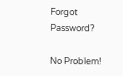Forgot Password?

No Problem!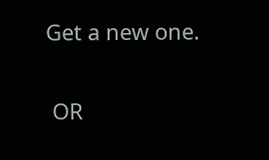Get a new one.


 OR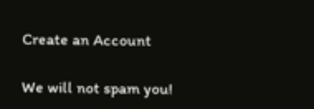Create an Account

We will not spam you!